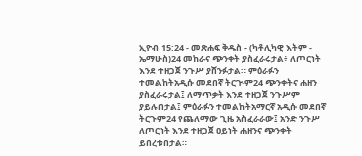ኢዮብ 15:24 - መጽሐፍ ቅዱስ - (ካቶሊካዊ እትም - ኤማሁስ)24 መከራና ጭንቀት ያስፈራሩታል፥ ለጦርነት እንደ ተዘጋጀ ንጉሥ ያሸንፉታል። ምዕራፉን ተመልከትአዲሱ መደበኛ ትርጒም24 ጭንቀትና ሐዘን ያስፈራሩታል፤ ለማጥቃት እንደ ተዘጋጀ ንጉሥም ያይሉበታል፤ ምዕራፉን ተመልከትአማርኛ አዲሱ መደበኛ ትርጉም24 የጨለማው ጊዜ አስፈራራው፤ አንድ ንጉሥ ለጦርነት እንደ ተዘጋጀ ዐይነት ሐዘንና ጭንቀት ይበረቱበታል።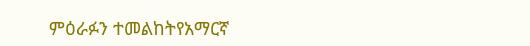ምዕራፉን ተመልከትየአማርኛ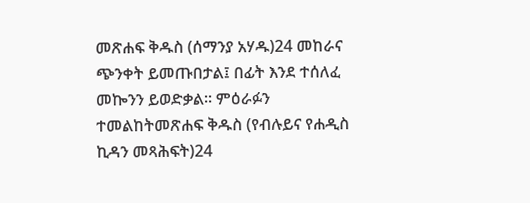መጽሐፍ ቅዱስ (ሰማንያ አሃዱ)24 መከራና ጭንቀት ይመጡበታል፤ በፊት እንደ ተሰለፈ መኰንን ይወድቃል። ምዕራፉን ተመልከትመጽሐፍ ቅዱስ (የብሉይና የሐዲስ ኪዳን መጻሕፍት)24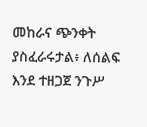መከራና ጭንቀት ያስፈራሩታል፥ ለሰልፍ እንደ ተዘጋጀ ንጉሥ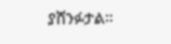ያሸንፉታል።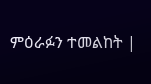ምዕራፉን ተመልከት |